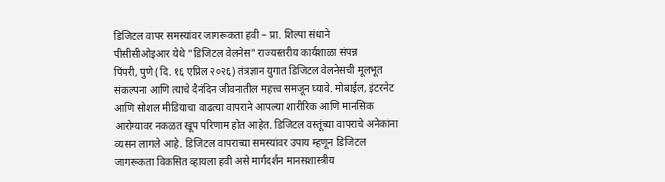डिजिटल वापर समस्यांवर जागरूकता हवी – प्रा. शिल्पा संधाने
पीसीसीओइआर येथे "डिजिटल वेलनेस" राज्यस्तरीय कार्यशाळा संपन्न
पिंपरी, पुणे (दि. १६ एप्रिल २०२६) तंत्रज्ञान युगात डिजिटल वेलनेसची मूलभूत संकल्पना आणि त्याचे दैनंदिन जीवनातील महत्त्व समजून घ्यावे. मोबाईल, इंटरनेट आणि सोशल मीडियाचा वाढत्या वापराने आपल्या शारीरिक आणि मानसिक आरोग्यावर नकळत खूप परिणाम होत आहेत. डिजिटल वस्तूंच्या वापराचे अनेकांना व्यसन लागले आहे. डिजिटल वापराच्या समस्यांवर उपाय म्हणून डिजिटल जागरूकता विकसित व्हायला हवी असे मार्गदर्शन मानसशास्त्रीय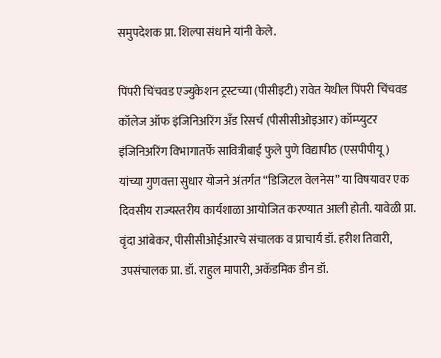समुपदेशक प्रा. शिल्पा संधाने यांनी केले.

पिंपरी चिंचवड एज्युकेशन ट्रस्टच्या (पीसीइटी) रावेत येथील पिंपरी चिंचवड कॉलेज ऑफ इंजिनिअरिंग अँड रिसर्च (पीसीसीओइआर) कॉम्प्युटर इंजिनिअरिंग विभागातर्फे सावित्रीबाई फुले पुणे विद्यापीठ (एसपीपीयू) यांच्या गुणवत्ता सुधार योजने अंतर्गत “डिजिटल वेलनेस” या विषयावर एक दिवसीय राज्यस्तरीय कार्यशाळा आयोजित करण्यात आली होती. यावेळी प्रा. वृंदा आंबेकर, पीसीसीओईआरचे संचालक व प्राचार्य डॉ. हरीश तिवारी, उपसंचालक प्रा. डॉ. राहुल मापारी, अकॅडमिक डीन डॉ.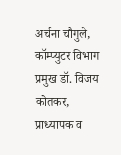अर्चना चौगुले, कॉम्प्युटर विभाग प्रमुख डॉ. विजय कोतकर, प्राध्यापक व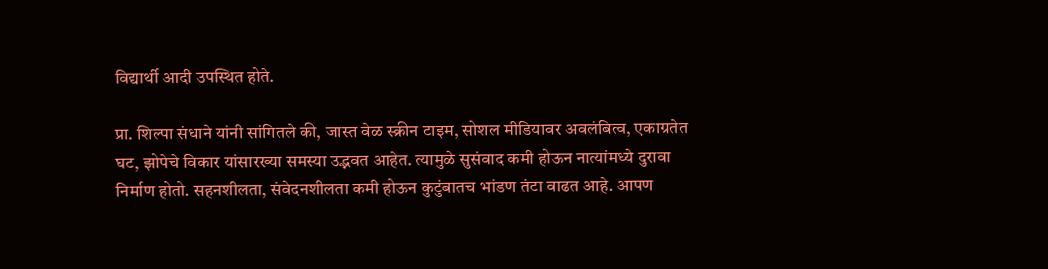विद्यार्थी आदी उपस्थित होते.

प्रा. शिल्पा संधाने यांनी सांगितले की, जास्त वेळ स्क्रीन टाइम, सोशल मीडियावर अवलंबित्व, एकाग्रतेत घट, झोपेचे विकार यांसारख्या समस्या उद्भवत आहेत. त्यामुळे सुसंवाद कमी होऊन नात्यांमध्ये दुरावा निर्माण होतो. सहनशीलता, संवेदनशीलता कमी होऊन कुटुंबातच भांडण तंटा वाढत आहे. आपण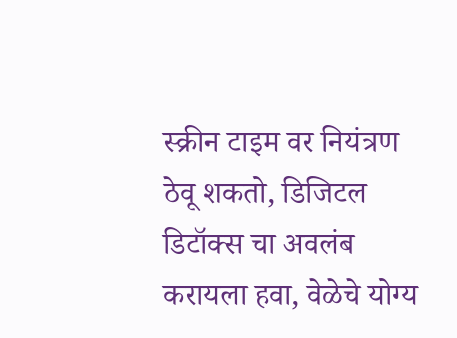स्क्रीन टाइम वर नियंत्रण ठेवू शकतो, डिजिटल डिटॉक्स चा अवलंब करायला हवा, वेळेचे योग्य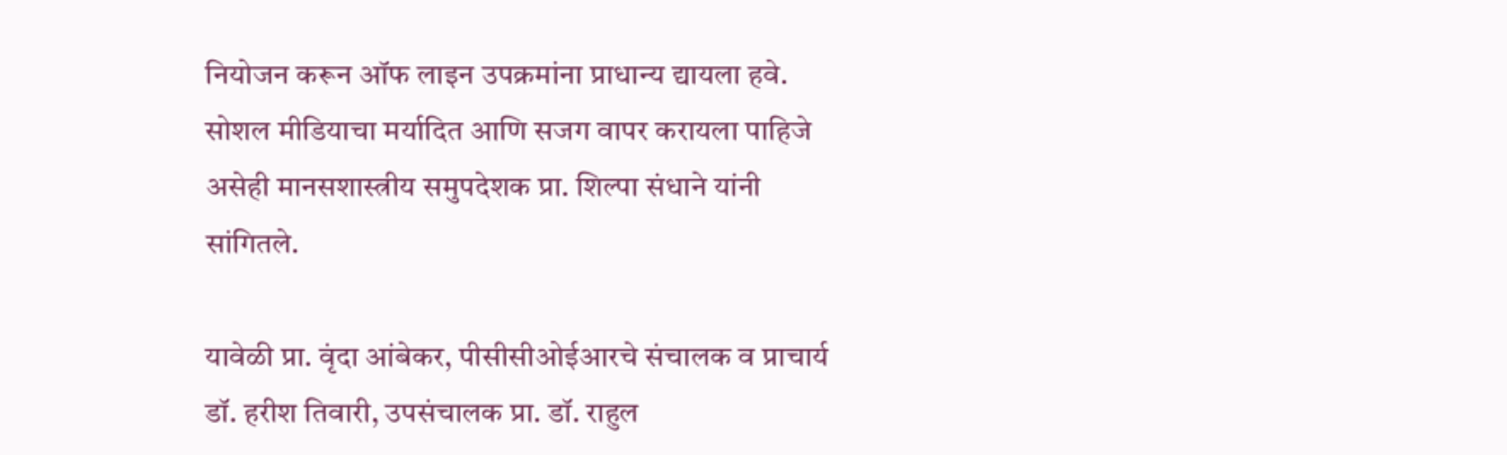नियोजन करून ऑफ लाइन उपक्रमांना प्राधान्य द्यायला हवे. सोशल मीडियाचा मर्यादित आणि सजग वापर करायला पाहिजे असेही मानसशास्त्रीय समुपदेशक प्रा. शिल्पा संधाने यांनी सांगितले.

यावेळी प्रा. वृंदा आंबेकर, पीसीसीओईआरचे संचालक व प्राचार्य डॉ. हरीश तिवारी, उपसंचालक प्रा. डॉ. राहुल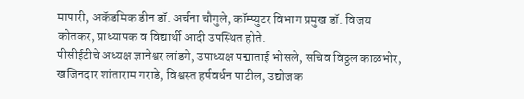मापारी, अकॅडमिक डीन डॉ. अर्चना चौगुले, कॉम्प्युटर विभाग प्रमुख डॉ. विजय कोतकर, प्राध्यापक व विद्यार्थी आदी उपस्थित होते.
पीसीईटीचे अध्यक्ष ज्ञानेश्वर लांडगे, उपाध्यक्ष पद्माताई भोसले, सचिव विठ्ठल काळभोर, खजिनदार शांताराम गराडे, विश्वस्त हर्षवर्धन पाटील, उद्योजक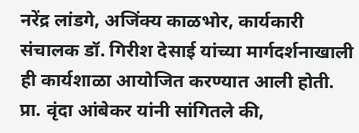नरेंद्र लांडगे, अजिंक्य काळभोर, कार्यकारी संचालक डॉ. गिरीश देसाई यांच्या मार्गदर्शनाखाली ही कार्यशाळा आयोजित करण्यात आली होती.
प्रा. वृंदा आंबेकर यांनी सांगितले की,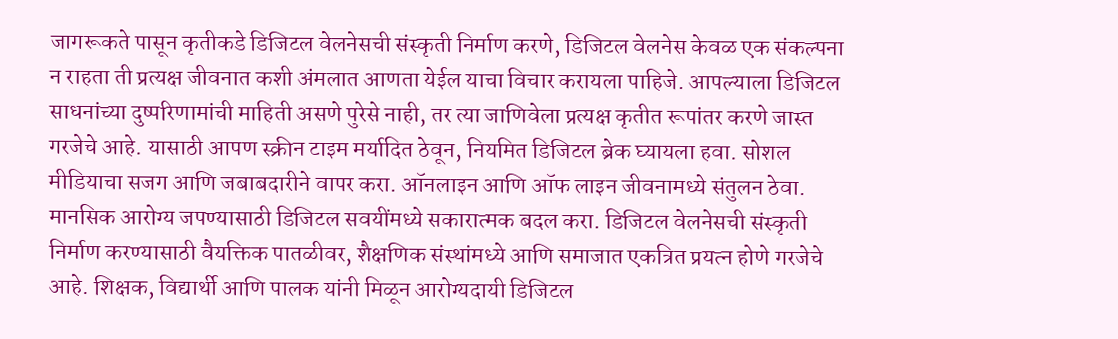जागरूकते पासून कृतीकडे डिजिटल वेलनेसची संस्कृती निर्माण करणे, डिजिटल वेलनेस केवळ एक संकल्पना न राहता ती प्रत्यक्ष जीवनात कशी अंमलात आणता येईल याचा विचार करायला पाहिजे. आपल्याला डिजिटल साधनांच्या दुष्परिणामांची माहिती असणे पुरेसे नाही, तर त्या जाणिवेला प्रत्यक्ष कृतीत रूपांतर करणे जास्त गरजेचे आहे. यासाठी आपण स्क्रीन टाइम मर्यादित ठेवून, नियमित डिजिटल ब्रेक घ्यायला हवा. सोशल मीडियाचा सजग आणि जबाबदारीने वापर करा. ऑनलाइन आणि ऑफ लाइन जीवनामध्ये संतुलन ठेवा. मानसिक आरोग्य जपण्यासाठी डिजिटल सवयींमध्ये सकारात्मक बदल करा. डिजिटल वेलनेसची संस्कृती निर्माण करण्यासाठी वैयक्तिक पातळीवर, शैक्षणिक संस्थांमध्ये आणि समाजात एकत्रित प्रयत्न होणे गरजेचे आहे. शिक्षक, विद्यार्थी आणि पालक यांनी मिळून आरोग्यदायी डिजिटल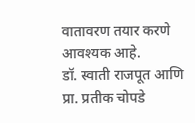वातावरण तयार करणे आवश्यक आहे.
डॉ. स्वाती राजपूत आणि प्रा. प्रतीक चोपडे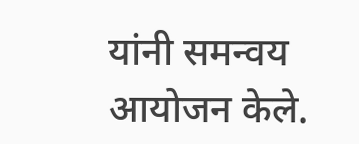यांनी समन्वय आयोजन केले.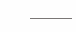———–